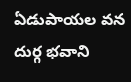ఏడుపాయల వన దుర్గ భవాని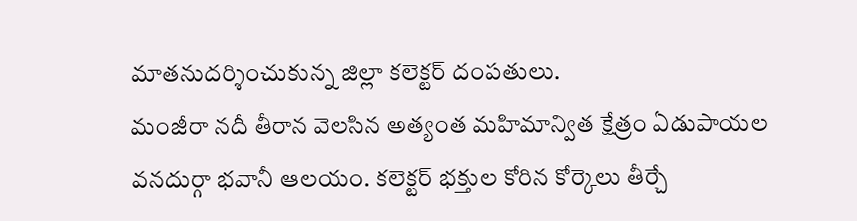మాతనుదర్శించుకున్న జిల్లా కలెక్టర్ దంపతులు.
మంజీరా నదీ తీరాన వెలసిన అత్యంత మహిమాన్విత క్షేత్రం ఏడుపాయల వనదుర్గా భవానీ ఆలయం. కలెక్టర్ భక్తుల కోరిన కోర్కెలు తీర్చే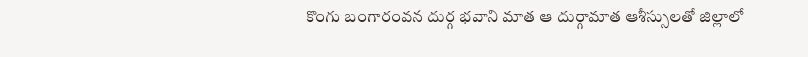కొంగు బంగారంవన దుర్గ భవాని మాత ఆ దుర్గామాత ఆశీస్సులతో జిల్లాలో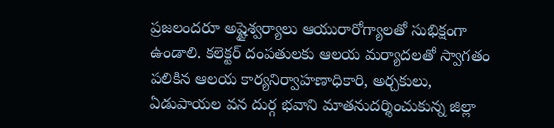ప్రజలందరూ అష్టైశ్వర్యాలు ఆయురారోగ్యాలతో సుభిక్షంగా ఉండాలి. కలెక్టర్ దంపతులకు ఆలయ మర్యాదలతో స్వాగతం పలికిన ఆలయ కార్యనిర్వాహణాధికారి, అర్చకులు, ఏడుపాయల వన దుర్గ భవాని మాతనుదర్శించుకున్న జిల్లా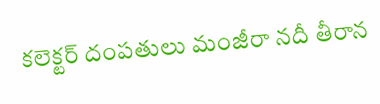కలెక్టర్ దంపతులు మంజీరా నదీ తీరాన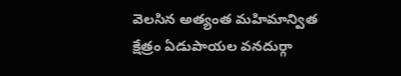వెలసిన అత్యంత మహిమాన్విత క్షేత్రం ఏడుపాయల వనదుర్గా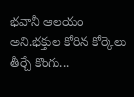భవానీ ఆలయం అని.భక్తుల కోరిన కోర్కెలు తీర్చే కొంగు...